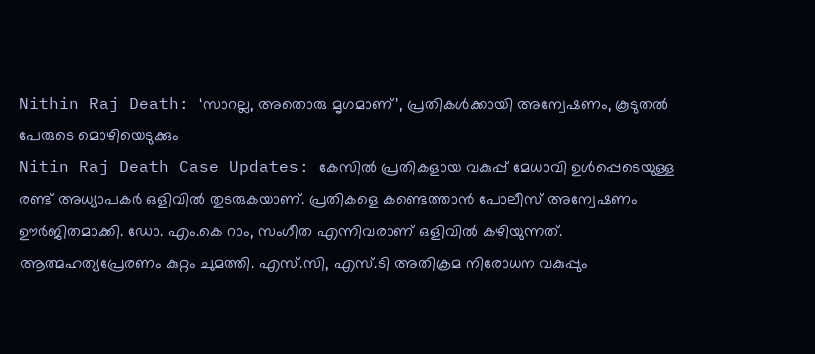Nithin Raj Death: ‘സാറല്ല, അതൊരു മൃഗമാണ്’, പ്രതികൾക്കായി അന്വേഷണം, കൂടുതൽ പേരുടെ മൊഴിയെടുക്കും
Nitin Raj Death Case Updates: കേസിൽ പ്രതികളായ വകുപ്പ് മേധാവി ഉൾപ്പെടെയുള്ള രണ്ട് അധ്യാപകർ ഒളിവിൽ തുടരുകയാണ്. പ്രതികളെ കണ്ടെത്താൻ പോലീസ് അന്വേഷണം ഊർജിതമാക്കി. ഡോ. എം.കെ റാം, സംഗീത എന്നിവരാണ് ഒളിവിൽ കഴിയുന്നത്. ആത്മഹത്യപ്രേരണം കുറ്റം ചുമത്തി. എസ്.സി, എസ്.ടി അതിക്രമ നിരോധന വകുപ്പും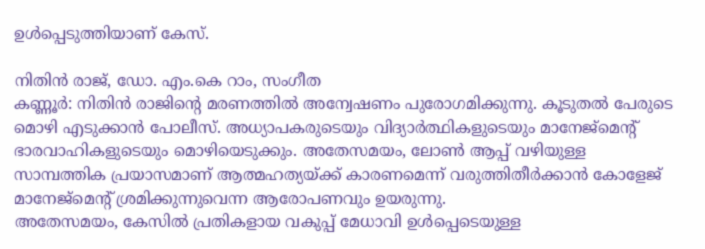ഉൾപ്പെടുത്തിയാണ് കേസ്.

നിതിൻ രാജ്, ഡോ. എം.കെ റാം, സംഗീത
കണ്ണൂർ: നിതിൻ രാജിന്റെ മരണത്തിൽ അന്വേഷണം പുരോഗമിക്കുന്നു. കൂടുതൽ പേരുടെ മൊഴി എടുക്കാൻ പോലീസ്. അധ്യാപകരുടെയും വിദ്യാർത്ഥികളുടെയും മാനേജ്മെന്റ് ഭാരവാഹികളുടെയും മൊഴിയെടുക്കും. അതേസമയം, ലോൺ ആപ്പ് വഴിയുള്ള സാമ്പത്തിക പ്രയാസമാണ് ആത്മഹത്യയ്ക്ക് കാരണമെന്ന് വരുത്തിതീർക്കാൻ കോളേജ് മാനേജ്മെന്റ് ശ്രമിക്കുന്നുവെന്ന ആരോപണവും ഉയരുന്നു.
അതേസമയം, കേസിൽ പ്രതികളായ വകുപ്പ് മേധാവി ഉൾപ്പെടെയുള്ള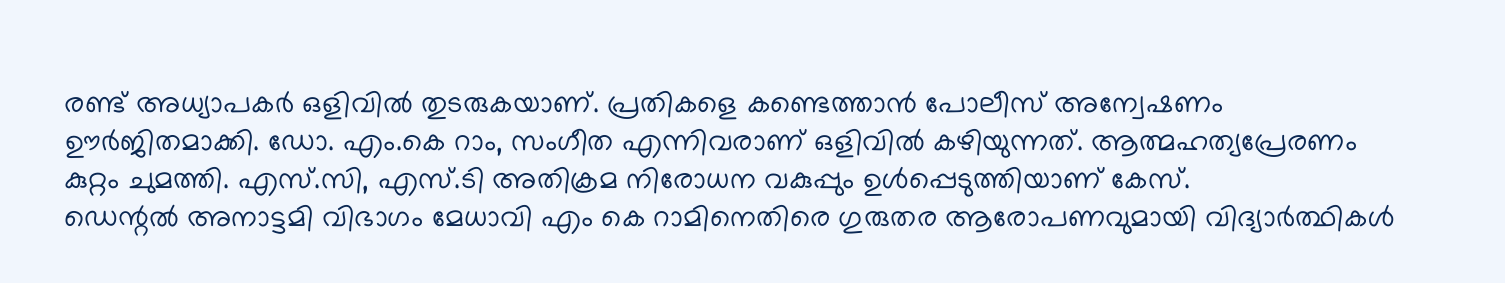രണ്ട് അധ്യാപകർ ഒളിവിൽ തുടരുകയാണ്. പ്രതികളെ കണ്ടെത്താൻ പോലീസ് അന്വേഷണം ഊർജിതമാക്കി. ഡോ. എം.കെ റാം, സംഗീത എന്നിവരാണ് ഒളിവിൽ കഴിയുന്നത്. ആത്മഹത്യപ്രേരണം കുറ്റം ചുമത്തി. എസ്.സി, എസ്.ടി അതിക്രമ നിരോധന വകുപ്പും ഉൾപ്പെടുത്തിയാണ് കേസ്.
ഡെന്റൽ അനാട്ടമി വിഭാഗം മേധാവി എം കെ റാമിനെതിരെ ഗുരുതര ആരോപണവുമായി വിദ്യാർത്ഥികൾ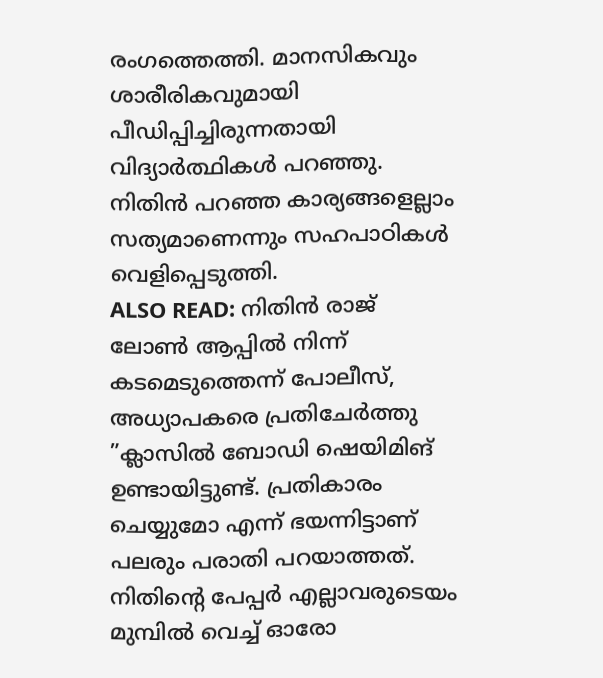രംഗത്തെത്തി. മാനസികവും ശാരീരികവുമായി പീഡിപ്പിച്ചിരുന്നതായി വിദ്യാർത്ഥികൾ പറഞ്ഞു. നിതിൻ പറഞ്ഞ കാര്യങ്ങളെല്ലാം സത്യമാണെന്നും സഹപാഠികൾ വെളിപ്പെടുത്തി.
ALSO READ: നിതിൻ രാജ് ലോൺ ആപ്പിൽ നിന്ന് കടമെടുത്തെന്ന് പോലീസ്, അധ്യാപകരെ പ്രതിചേർത്തു
”ക്ലാസിൽ ബോഡി ഷെയിമിങ് ഉണ്ടായിട്ടുണ്ട്. പ്രതികാരം ചെയ്യുമോ എന്ന് ഭയന്നിട്ടാണ് പലരും പരാതി പറയാത്തത്. നിതിന്റെ പേപ്പർ എല്ലാവരുടെയം മുമ്പിൽ വെച്ച് ഓരോ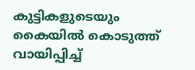കുട്ടികളുടെയും കൈയിൽ കൊടുത്ത് വായിപ്പിച്ച്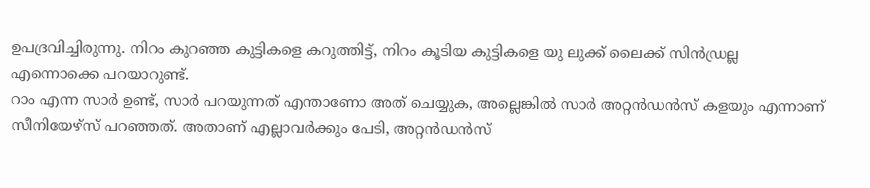ഉപദ്രവിച്ചിരുന്നു. നിറം കുറഞ്ഞ കുട്ടികളെ കറുത്തിട്ട്, നിറം കൂടിയ കുട്ടികളെ യു ലുക്ക് ലൈക്ക് സിൻഡ്രല്ല എന്നൊക്കെ പറയാറുണ്ട്.
റാം എന്ന സാർ ഉണ്ട്, സാർ പറയുന്നത് എന്താണോ അത് ചെയ്യുക, അല്ലെങ്കിൽ സാർ അറ്റൻഡൻസ് കളയും എന്നാണ് സീനിയേഴ്സ് പറഞ്ഞത്. അതാണ് എല്ലാവർക്കും പേടി, അറ്റൻഡൻസ്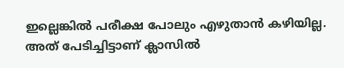ഇല്ലെങ്കിൽ പരീക്ഷ പോലും എഴുതാൻ കഴിയില്ല. അത് പേടിച്ചിട്ടാണ് ക്ലാസിൽ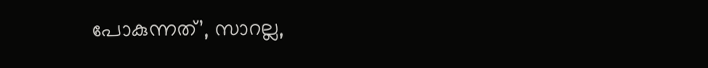പോകുന്നത്’, സാറല്ല,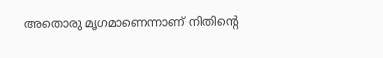അതൊരു മൃഗമാണെന്നാണ് നിതിന്റെ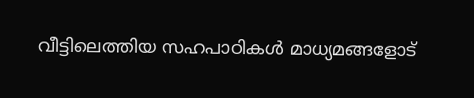വീട്ടിലെത്തിയ സഹപാഠികൾ മാധ്യമങ്ങളോട്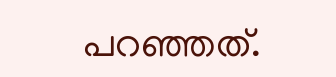പറഞ്ഞത്.